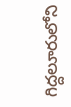గిద్దలూరులోని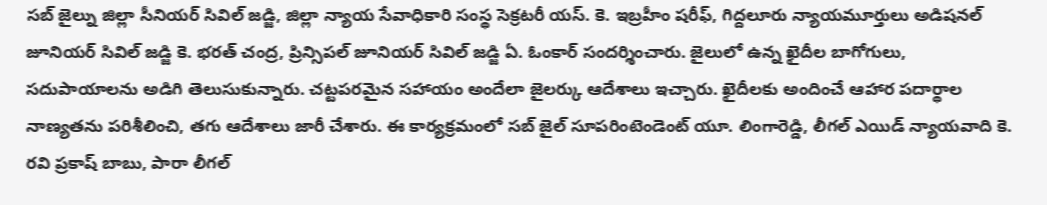సబ్ జైల్ను జిల్లా సీనియర్ సివిల్ జడ్జి, జిల్లా న్యాయ సేవాధికారి సంస్థ సెక్రటరీ యస్. కె. ఇబ్రహీం షరీఫ్, గిద్దలూరు న్యాయమూర్తులు అడిషనల్ జూనియర్ సివిల్ జడ్జి కె. భరత్ చంద్ర, ప్రిన్సిపల్ జూనియర్ సివిల్ జడ్జి ఏ. ఓంకార్ సందర్శించారు. జైలులో ఉన్న ఖైదీల బాగోగులు, సదుపాయాలను అడిగి తెలుసుకున్నారు. చట్టపరమైన సహాయం అందేలా జైలర్కు ఆదేశాలు ఇచ్చారు. ఖైదీలకు అందించే ఆహార పదార్థాల నాణ్యతను పరిశీలించి, తగు ఆదేశాలు జారీ చేశారు. ఈ కార్యక్రమంలో సబ్ జైల్ సూపరింటెండెంట్ యూ. లింగారెడ్డి, లీగల్ ఎయిడ్ న్యాయవాది కె. రవి ప్రకాష్ బాబు, పారా లీగల్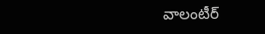వాలంటీర్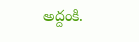అద్దంకి.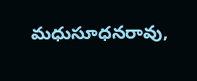మధుసూధనరావు,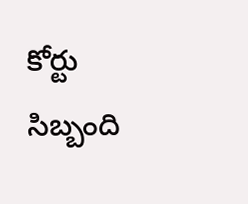కోర్టు సిబ్బంది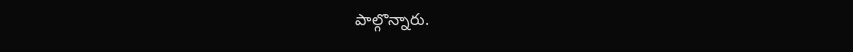పాల్గొన్నారు.